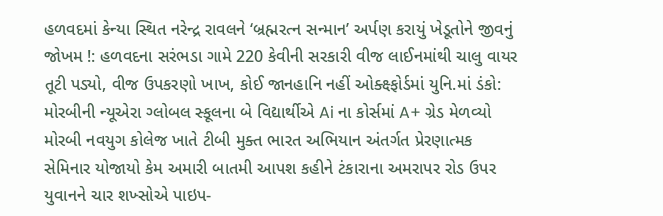હળવદમાં કેન્યા સ્થિત નરેન્દ્ર રાવલને ‘બ્રહ્મરત્ન સન્માન’ અર્પણ કરાયું ખેડૂતોને જીવનું જોખમ !: હળવદના સરંભડા ગામે 220 કેવીની સરકારી વીજ લાઈનમાંથી ચાલુ વાયર તૂટી પડ્યો, વીજ ઉપકરણો ખાખ, કોઈ જાનહાનિ નહીં ઓક્ક્ષ્ફોર્ડમાં યુનિ.માં ડંકો: મોરબીની ન્યૂએરા ગ્લોબલ સ્કૂલના બે વિદ્યાર્થીએ Ai ના કોર્સમાં A+ ગ્રેડ મેળવ્યો મોરબી નવયુગ કોલેજ ખાતે ટીબી મુક્ત ભારત અભિયાન અંતર્ગત પ્રેરણાત્મક સેમિનાર યોજાયો કેમ અમારી બાતમી આપશ કહીને ટંકારાના અમરાપર રોડ ઉપર યુવાનને ચાર શખ્સોએ પાઇપ-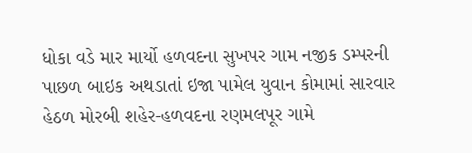ધોકા વડે માર માર્યો હળવદના સુખપર ગામ નજીક ડમ્પરની પાછળ બાઇક અથડાતાં ઇજા પામેલ યુવાન કોમામાં સારવાર હેઠળ મોરબી શહેર-હળવદના રણમલપૂર ગામે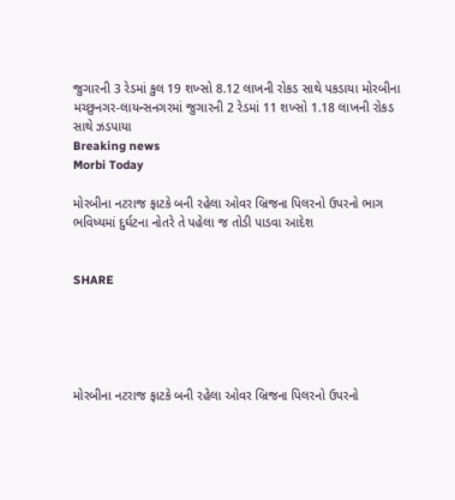જુગારની 3 રેડમાં કુલ 19 શખ્સો 8.12 લાખની રોકડ સાથે પકડાયા મોરબીના મચ્છુનગર-લાયન્સનગરમાં જુગારની 2 રેડમાં 11 શખ્સો 1.18 લાખની રોકડ સાથે ઝડપાયા
Breaking news
Morbi Today

મોરબીના નટરાજ ફાટકે બની રહેલા ઓવર બ્રિજના પિલરનો ઉપરનો ભાગ ભવિષ્યમાં દુર્ઘટના નોતરે તે પહેલા જ તોડી પાડવા આદેશ


SHARE





મોરબીના નટરાજ ફાટકે બની રહેલા ઓવર બ્રિજના પિલરનો ઉપરનો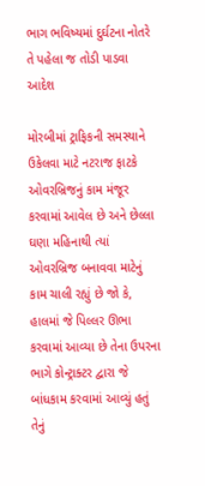ભાગ ભવિષ્યમાં દુર્ઘટના નોતરે તે પહેલા જ તોડી પાડવા આદેશ

મોરબીમાં ટ્રાફિકની સમસ્યાને ઉકેલવા માટે નટરાજ ફાટકે ઓવરબ્રિજનું કામ મંજૂર કરવામાં આવેલ છે અને છેલ્લા ઘણા મહિનાથી ત્યાં ઓવરબ્રિજ બનાવવા માટેનું કામ ચાલી રહ્યું છે જો કે, હાલમાં જે પિલ્લર ઊભા કરવામાં આવ્યા છે તેના ઉપરના ભાગે કોન્ટ્રાક્ટર દ્વારા જે બાંધકામ કરવામાં આવ્યું હતું તેનું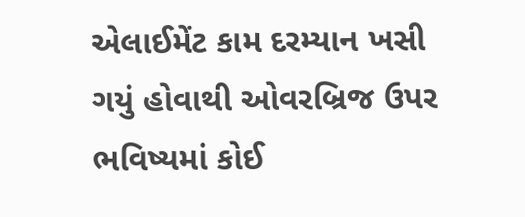એલાઈમેંટ કામ દરમ્યાન ખસી ગયું હોવાથી ઓવરબ્રિજ ઉપર ભવિષ્યમાં કોઈ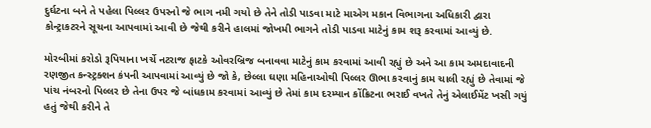દુર્ઘટના બને તે પહેલા પિલ્લર ઉપરનો જે ભાગ નમી ગયો છે તેને તોડી પાડવા માટે માએગ મકાન વિભાગના અધિકારી દ્વારા કોન્ટ્રાકટરને સૂચના આપવામાં આવી છે જેથી કરીને હાલમાં જોખમી ભાગને તોડી પાડવા માટેનું કામ શરૂ કરવામાં આવ્યું છે.

મોરબીમાં કરોડો રૂપિયાના ખર્ચે નટરાજ ફાટકે ઓવરબ્રિજ બનાવવા માટેનું કામ કરવામાં આવી રહ્યું છે અને આ કામ અમદાવાદની રણજીત કન્સ્ટ્રક્શન કંપની આપવામાં આવ્યું છે જો કે, છેલ્લા ઘણા મહિનાઓથી પિલ્લર ઊભા કરવાનું કામ ચાલી રહ્યું છે તેવામાં જે પાંચ નંબરનો પિલ્લર છે તેના ઉપર જે બાંધકામ કરવામાં આવ્યું છે તેમાં કામ દરમ્યાન કોંક્રિટના ભરાઈ વખતે તેનું એલાઈમેંટ ખસી ગયું હતું જેથી કરીને તે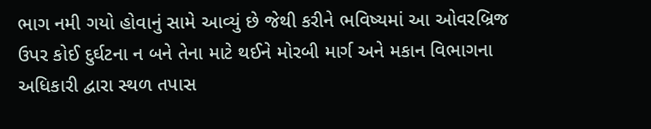ભાગ નમી ગયો હોવાનું સામે આવ્યું છે જેથી કરીને ભવિષ્યમાં આ ઓવરબ્રિજ ઉપર કોઈ દુર્ઘટના ન બને તેના માટે થઈને મોરબી માર્ગ અને મકાન વિભાગના અધિકારી દ્વારા સ્થળ તપાસ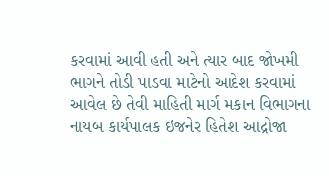કરવામાં આવી હતી અને ત્યાર બાદ જોખમી ભાગને તોડી પાડવા માટેનો આદેશ કરવામાં આવેલ છે તેવી માહિતી માર્ગ મકાન વિભાગના નાયબ કાર્યપાલક ઇજનેર હિતેશ આદ્રોજા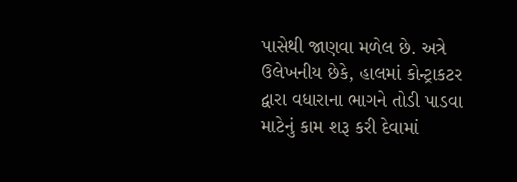પાસેથી જાણવા મળેલ છે. અત્રે ઉલેખનીય છેકે, હાલમાં કોન્ટ્રાકટર દ્વારા વધારાના ભાગને તોડી પાડવા માટેનું કામ શરૂ કરી દેવામાં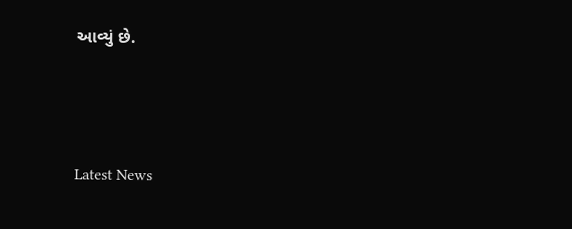આવ્યું છે.




Latest News